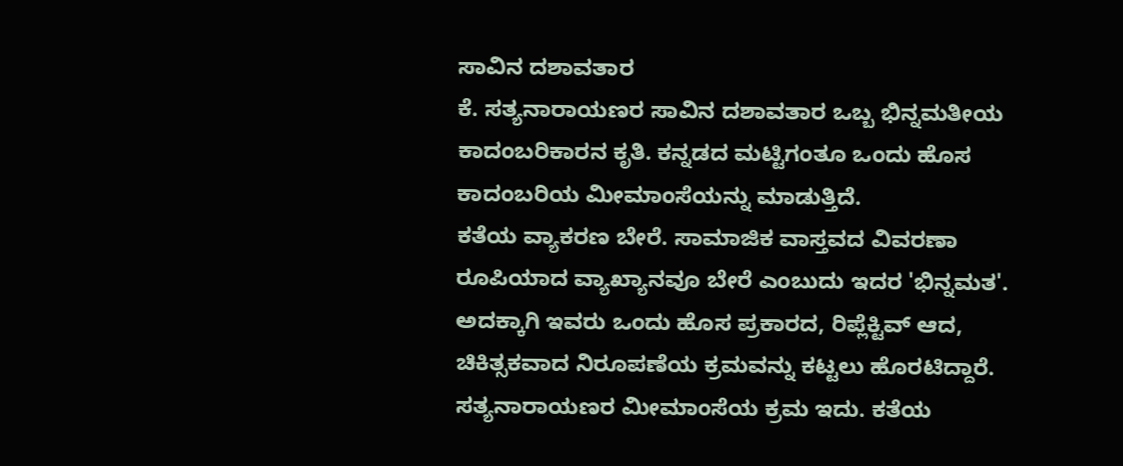ಸಾವಿನ ದಶಾವತಾರ
ಕೆ. ಸತ್ಯನಾರಾಯಣರ ಸಾವಿನ ದಶಾವತಾರ ಒಬ್ಬ ಭಿನ್ನಮತೀಯ ಕಾದಂಬರಿಕಾರನ ಕೃತಿ. ಕನ್ನಡದ ಮಟ್ಟಿಗಂತೂ ಒಂದು ಹೊಸ ಕಾದಂಬರಿಯ ಮೀಮಾಂಸೆಯನ್ನು ಮಾಡುತ್ತಿದೆ.
ಕತೆಯ ವ್ಯಾಕರಣ ಬೇರೆ. ಸಾಮಾಜಿಕ ವಾಸ್ತವದ ವಿವರಣಾ ರೂಪಿಯಾದ ವ್ಯಾಖ್ಯಾನವೂ ಬೇರೆ ಎಂಬುದು ಇದರ 'ಭಿನ್ನಮತ'. ಅದಕ್ಕಾಗಿ ಇವರು ಒಂದು ಹೊಸ ಪ್ರಕಾರದ, ರಿಪ್ಲೆಕ್ಟಿವ್ ಆದ, ಚಿಕಿತ್ಸಕವಾದ ನಿರೂಪಣೆಯ ಕ್ರಮವನ್ನು ಕಟ್ಟಲು ಹೊರಟಿದ್ದಾರೆ.
ಸತ್ಯನಾರಾಯಣರ ಮೀಮಾಂಸೆಯ ಕ್ರಮ ಇದು. ಕತೆಯ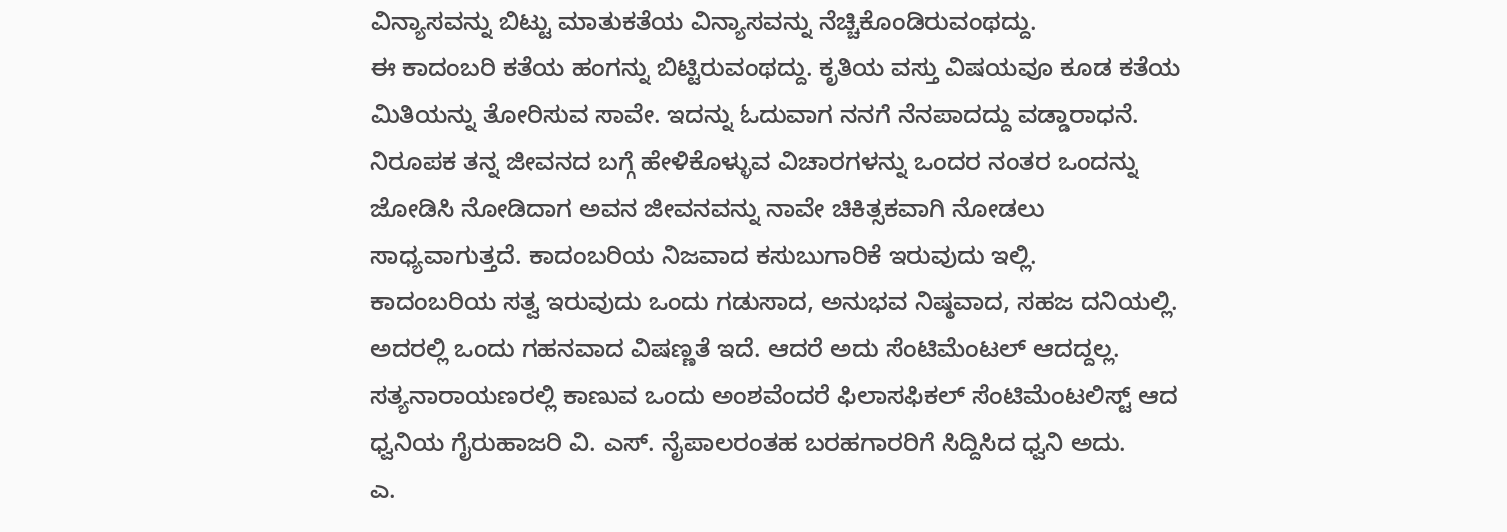ವಿನ್ಯಾಸವನ್ನು ಬಿಟ್ಟು ಮಾತುಕತೆಯ ವಿನ್ಯಾಸವನ್ನು ನೆಚ್ಚಿಕೊಂಡಿರುವಂಥದ್ದು.
ಈ ಕಾದಂಬರಿ ಕತೆಯ ಹಂಗನ್ನು ಬಿಟ್ಟಿರುವಂಥದ್ದು. ಕೃತಿಯ ವಸ್ತು ವಿಷಯವೂ ಕೂಡ ಕತೆಯ ಮಿತಿಯನ್ನು ತೋರಿಸುವ ಸಾವೇ. ಇದನ್ನು ಓದುವಾಗ ನನಗೆ ನೆನಪಾದದ್ದು ವಡ್ಡಾರಾಧನೆ. ನಿರೂಪಕ ತನ್ನ ಜೀವನದ ಬಗ್ಗೆ ಹೇಳಿಕೊಳ್ಳುವ ವಿಚಾರಗಳನ್ನು ಒಂದರ ನಂತರ ಒಂದನ್ನು ಜೋಡಿಸಿ ನೋಡಿದಾಗ ಅವನ ಜೀವನವನ್ನು ನಾವೇ ಚಿಕಿತ್ಸಕವಾಗಿ ನೋಡಲು ಸಾಧ್ಯವಾಗುತ್ತದೆ. ಕಾದಂಬರಿಯ ನಿಜವಾದ ಕಸುಬುಗಾರಿಕೆ ಇರುವುದು ಇಲ್ಲಿ.
ಕಾದಂಬರಿಯ ಸತ್ವ ಇರುವುದು ಒಂದು ಗಡುಸಾದ, ಅನುಭವ ನಿಷ್ಠವಾದ, ಸಹಜ ದನಿಯಲ್ಲಿ. ಅದರಲ್ಲಿ ಒಂದು ಗಹನವಾದ ವಿಷಣ್ಣತೆ ಇದೆ. ಆದರೆ ಅದು ಸೆಂಟಿಮೆಂಟಲ್ ಆದದ್ದಲ್ಲ.
ಸತ್ಯನಾರಾಯಣರಲ್ಲಿ ಕಾಣುವ ಒಂದು ಅಂಶವೆಂದರೆ ಫಿಲಾಸಫಿಕಲ್ ಸೆಂಟಿಮೆಂಟಲಿಸ್ಟ್ ಆದ ಧ್ವನಿಯ ಗೈರುಹಾಜರಿ ವಿ. ಎಸ್. ನೈಪಾಲರಂತಹ ಬರಹಗಾರರಿಗೆ ಸಿದ್ದಿಸಿದ ಧ್ವನಿ ಅದು.
ಎ.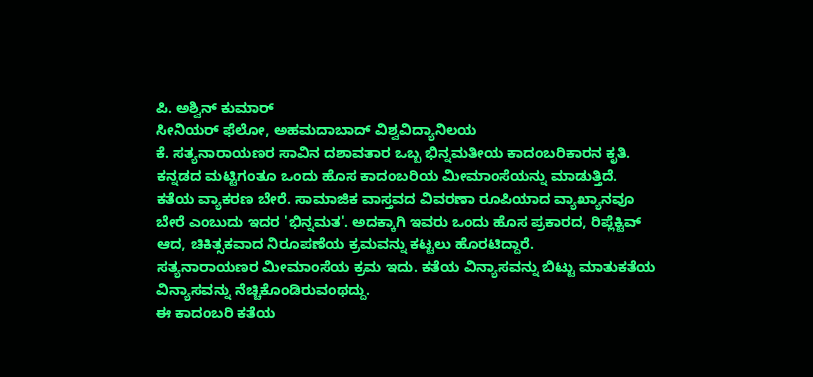ಪಿ. ಅಶ್ವಿನ್ ಕುಮಾರ್
ಸೀನಿಯರ್ ಫೆಲೋ, ಅಹಮದಾಬಾದ್ ವಿಶ್ವವಿದ್ಯಾನಿಲಯ
ಕೆ. ಸತ್ಯನಾರಾಯಣರ ಸಾವಿನ ದಶಾವತಾರ ಒಬ್ಬ ಭಿನ್ನಮತೀಯ ಕಾದಂಬರಿಕಾರನ ಕೃತಿ. ಕನ್ನಡದ ಮಟ್ಟಿಗಂತೂ ಒಂದು ಹೊಸ ಕಾದಂಬರಿಯ ಮೀಮಾಂಸೆಯನ್ನು ಮಾಡುತ್ತಿದೆ.
ಕತೆಯ ವ್ಯಾಕರಣ ಬೇರೆ. ಸಾಮಾಜಿಕ ವಾಸ್ತವದ ವಿವರಣಾ ರೂಪಿಯಾದ ವ್ಯಾಖ್ಯಾನವೂ ಬೇರೆ ಎಂಬುದು ಇದರ 'ಭಿನ್ನಮತ'. ಅದಕ್ಕಾಗಿ ಇವರು ಒಂದು ಹೊಸ ಪ್ರಕಾರದ, ರಿಪ್ಲೆಕ್ಟಿವ್ ಆದ, ಚಿಕಿತ್ಸಕವಾದ ನಿರೂಪಣೆಯ ಕ್ರಮವನ್ನು ಕಟ್ಟಲು ಹೊರಟಿದ್ದಾರೆ.
ಸತ್ಯನಾರಾಯಣರ ಮೀಮಾಂಸೆಯ ಕ್ರಮ ಇದು. ಕತೆಯ ವಿನ್ಯಾಸವನ್ನು ಬಿಟ್ಟು ಮಾತುಕತೆಯ ವಿನ್ಯಾಸವನ್ನು ನೆಚ್ಚಿಕೊಂಡಿರುವಂಥದ್ದು.
ಈ ಕಾದಂಬರಿ ಕತೆಯ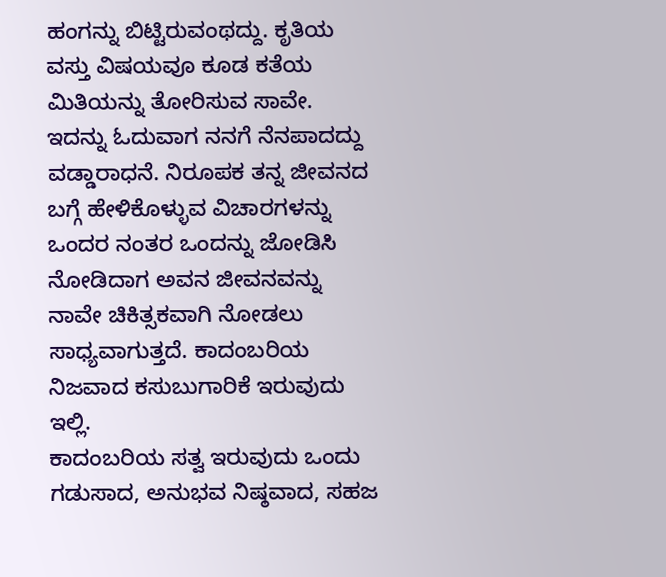ಹಂಗನ್ನು ಬಿಟ್ಟಿರುವಂಥದ್ದು. ಕೃತಿಯ ವಸ್ತು ವಿಷಯವೂ ಕೂಡ ಕತೆಯ ಮಿತಿಯನ್ನು ತೋರಿಸುವ ಸಾವೇ. ಇದನ್ನು ಓದುವಾಗ ನನಗೆ ನೆನಪಾದದ್ದು ವಡ್ಡಾರಾಧನೆ. ನಿರೂಪಕ ತನ್ನ ಜೀವನದ ಬಗ್ಗೆ ಹೇಳಿಕೊಳ್ಳುವ ವಿಚಾರಗಳನ್ನು ಒಂದರ ನಂತರ ಒಂದನ್ನು ಜೋಡಿಸಿ ನೋಡಿದಾಗ ಅವನ ಜೀವನವನ್ನು ನಾವೇ ಚಿಕಿತ್ಸಕವಾಗಿ ನೋಡಲು ಸಾಧ್ಯವಾಗುತ್ತದೆ. ಕಾದಂಬರಿಯ ನಿಜವಾದ ಕಸುಬುಗಾರಿಕೆ ಇರುವುದು ಇಲ್ಲಿ.
ಕಾದಂಬರಿಯ ಸತ್ವ ಇರುವುದು ಒಂದು ಗಡುಸಾದ, ಅನುಭವ ನಿಷ್ಠವಾದ, ಸಹಜ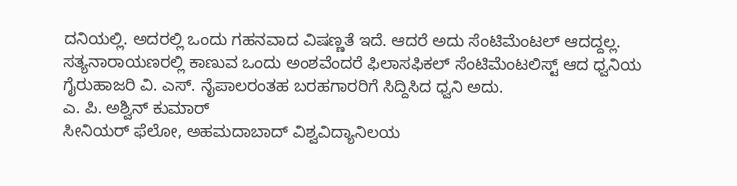ದನಿಯಲ್ಲಿ. ಅದರಲ್ಲಿ ಒಂದು ಗಹನವಾದ ವಿಷಣ್ಣತೆ ಇದೆ. ಆದರೆ ಅದು ಸೆಂಟಿಮೆಂಟಲ್ ಆದದ್ದಲ್ಲ.
ಸತ್ಯನಾರಾಯಣರಲ್ಲಿ ಕಾಣುವ ಒಂದು ಅಂಶವೆಂದರೆ ಫಿಲಾಸಫಿಕಲ್ ಸೆಂಟಿಮೆಂಟಲಿಸ್ಟ್ ಆದ ಧ್ವನಿಯ ಗೈರುಹಾಜರಿ ವಿ. ಎಸ್. ನೈಪಾಲರಂತಹ ಬರಹಗಾರರಿಗೆ ಸಿದ್ದಿಸಿದ ಧ್ವನಿ ಅದು.
ಎ. ಪಿ. ಅಶ್ವಿನ್ ಕುಮಾರ್
ಸೀನಿಯರ್ ಫೆಲೋ, ಅಹಮದಾಬಾದ್ ವಿಶ್ವವಿದ್ಯಾನಿಲಯ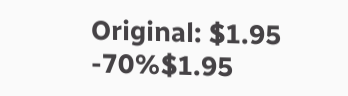Original: $1.95
-70%$1.95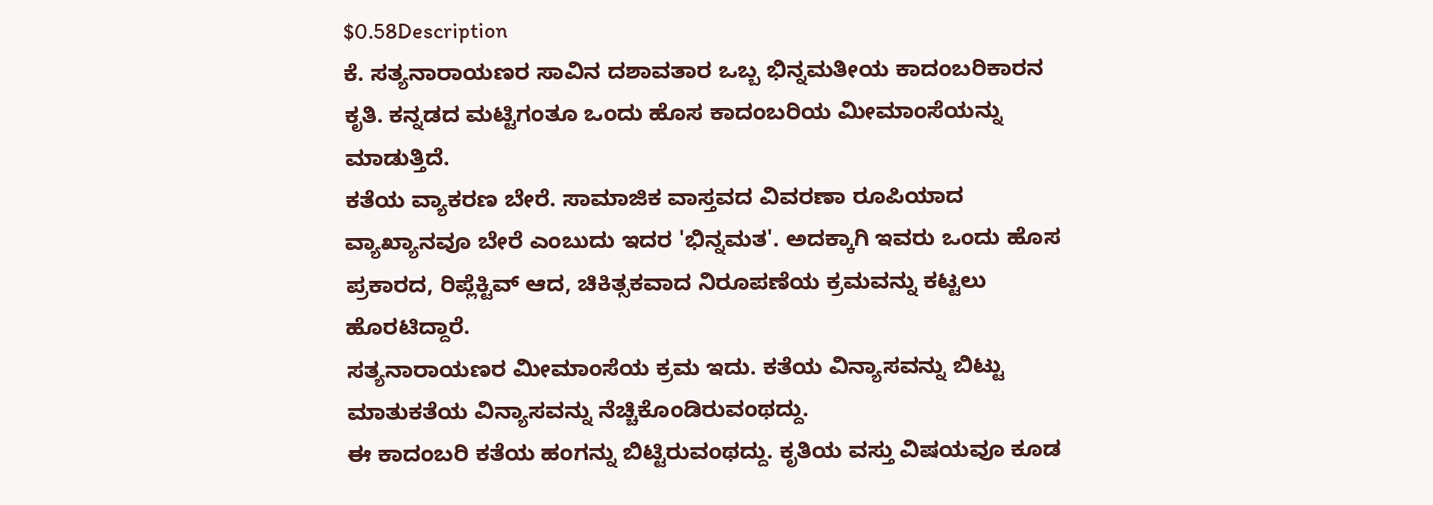$0.58Description
ಕೆ. ಸತ್ಯನಾರಾಯಣರ ಸಾವಿನ ದಶಾವತಾರ ಒಬ್ಬ ಭಿನ್ನಮತೀಯ ಕಾದಂಬರಿಕಾರನ ಕೃತಿ. ಕನ್ನಡದ ಮಟ್ಟಿಗಂತೂ ಒಂದು ಹೊಸ ಕಾದಂಬರಿಯ ಮೀಮಾಂಸೆಯನ್ನು ಮಾಡುತ್ತಿದೆ.
ಕತೆಯ ವ್ಯಾಕರಣ ಬೇರೆ. ಸಾಮಾಜಿಕ ವಾಸ್ತವದ ವಿವರಣಾ ರೂಪಿಯಾದ ವ್ಯಾಖ್ಯಾನವೂ ಬೇರೆ ಎಂಬುದು ಇದರ 'ಭಿನ್ನಮತ'. ಅದಕ್ಕಾಗಿ ಇವರು ಒಂದು ಹೊಸ ಪ್ರಕಾರದ, ರಿಪ್ಲೆಕ್ಟಿವ್ ಆದ, ಚಿಕಿತ್ಸಕವಾದ ನಿರೂಪಣೆಯ ಕ್ರಮವನ್ನು ಕಟ್ಟಲು ಹೊರಟಿದ್ದಾರೆ.
ಸತ್ಯನಾರಾಯಣರ ಮೀಮಾಂಸೆಯ ಕ್ರಮ ಇದು. ಕತೆಯ ವಿನ್ಯಾಸವನ್ನು ಬಿಟ್ಟು ಮಾತುಕತೆಯ ವಿನ್ಯಾಸವನ್ನು ನೆಚ್ಚಿಕೊಂಡಿರುವಂಥದ್ದು.
ಈ ಕಾದಂಬರಿ ಕತೆಯ ಹಂಗನ್ನು ಬಿಟ್ಟಿರುವಂಥದ್ದು. ಕೃತಿಯ ವಸ್ತು ವಿಷಯವೂ ಕೂಡ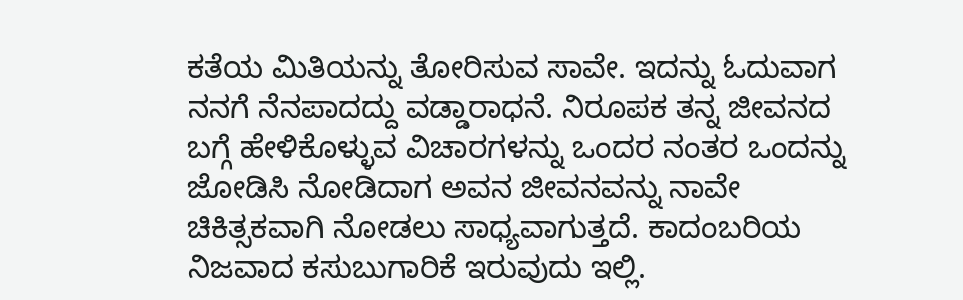ಕತೆಯ ಮಿತಿಯನ್ನು ತೋರಿಸುವ ಸಾವೇ. ಇದನ್ನು ಓದುವಾಗ ನನಗೆ ನೆನಪಾದದ್ದು ವಡ್ಡಾರಾಧನೆ. ನಿರೂಪಕ ತನ್ನ ಜೀವನದ ಬಗ್ಗೆ ಹೇಳಿಕೊಳ್ಳುವ ವಿಚಾರಗಳನ್ನು ಒಂದರ ನಂತರ ಒಂದನ್ನು ಜೋಡಿಸಿ ನೋಡಿದಾಗ ಅವನ ಜೀವನವನ್ನು ನಾವೇ ಚಿಕಿತ್ಸಕವಾಗಿ ನೋಡಲು ಸಾಧ್ಯವಾಗುತ್ತದೆ. ಕಾದಂಬರಿಯ ನಿಜವಾದ ಕಸುಬುಗಾರಿಕೆ ಇರುವುದು ಇಲ್ಲಿ.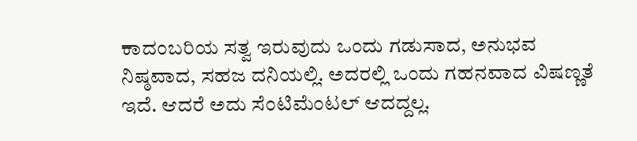ಕಾದಂಬರಿಯ ಸತ್ವ ಇರುವುದು ಒಂದು ಗಡುಸಾದ, ಅನುಭವ ನಿಷ್ಠವಾದ, ಸಹಜ ದನಿಯಲ್ಲಿ. ಅದರಲ್ಲಿ ಒಂದು ಗಹನವಾದ ವಿಷಣ್ಣತೆ ಇದೆ. ಆದರೆ ಅದು ಸೆಂಟಿಮೆಂಟಲ್ ಆದದ್ದಲ್ಲ.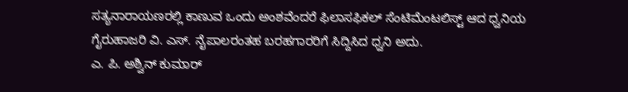ಸತ್ಯನಾರಾಯಣರಲ್ಲಿ ಕಾಣುವ ಒಂದು ಅಂಶವೆಂದರೆ ಫಿಲಾಸಫಿಕಲ್ ಸೆಂಟಿಮೆಂಟಲಿಸ್ಟ್ ಆದ ಧ್ವನಿಯ ಗೈರುಹಾಜರಿ ವಿ. ಎಸ್. ನೈಪಾಲರಂತಹ ಬರಹಗಾರರಿಗೆ ಸಿದ್ದಿಸಿದ ಧ್ವನಿ ಅದು.
ಎ. ಪಿ. ಅಶ್ವಿನ್ ಕುಮಾರ್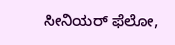ಸೀನಿಯರ್ ಫೆಲೋ,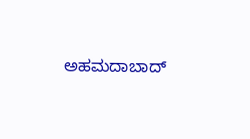ಅಹಮದಾಬಾದ್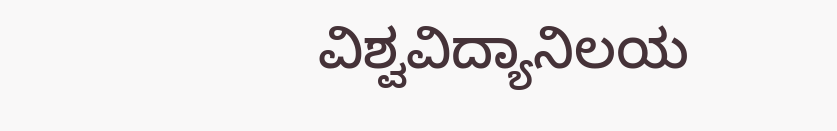ವಿಶ್ವವಿದ್ಯಾನಿಲಯ